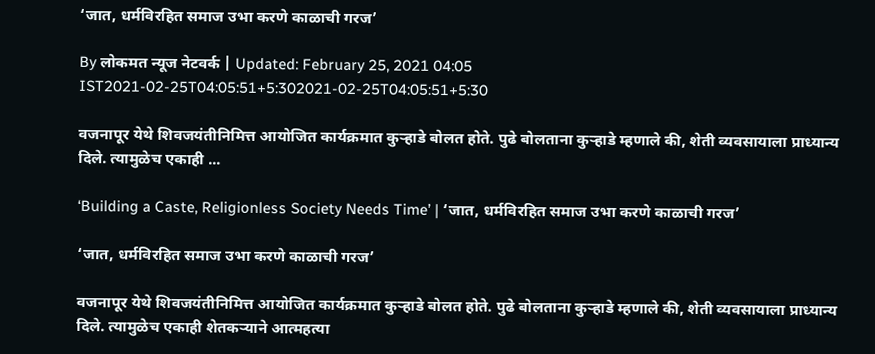‘जात, धर्मविरहित समाज उभा करणे काळाची गरज’

By लोकमत न्यूज नेटवर्क | Updated: February 25, 2021 04:05 IST2021-02-25T04:05:51+5:302021-02-25T04:05:51+5:30

वजनापूर येथे शिवजयंतीनिमित्त आयोजित कार्यक्रमात कुऱ्हाडे बोलत होते. पुढे बोलताना कुऱ्हाडे म्हणाले की, शेती व्यवसायाला प्राध्यान्य दिले. त्यामुळेच एकाही ...

‘Building a Caste, Religionless Society Needs Time’ | ‘जात, धर्मविरहित समाज उभा करणे काळाची गरज’

‘जात, धर्मविरहित समाज उभा करणे काळाची गरज’

वजनापूर येथे शिवजयंतीनिमित्त आयोजित कार्यक्रमात कुऱ्हाडे बोलत होते. पुढे बोलताना कुऱ्हाडे म्हणाले की, शेती व्यवसायाला प्राध्यान्य दिले. त्यामुळेच एकाही शेतकऱ्याने आत्महत्या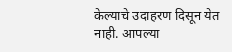केल्याचे उदाहरण दिसून येत नाही. आपल्या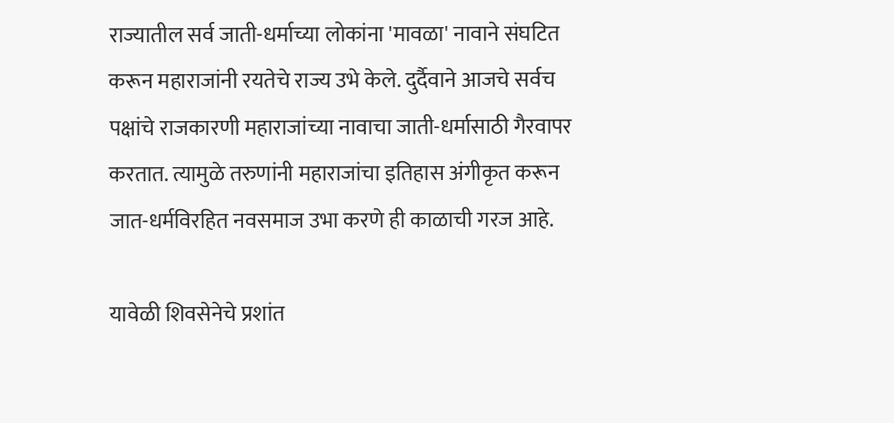राज्यातील सर्व जाती-धर्माच्या लोकांना 'मावळा' नावाने संघटित करून महाराजांनी रयतेचे राज्य उभे केले. दुर्दैवाने आजचे सर्वच पक्षांचे राजकारणी महाराजांच्या नावाचा जाती-धर्मासाठी गैरवापर करतात. त्यामुळे तरुणांनी महाराजांचा इतिहास अंगीकृत करून जात-धर्मविरहित नवसमाज उभा करणे ही काळाची गरज आहे.

यावेळी शिवसेनेचे प्रशांत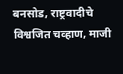बनसोड, राष्ट्रवादीचे विश्वजित चव्हाण, माजी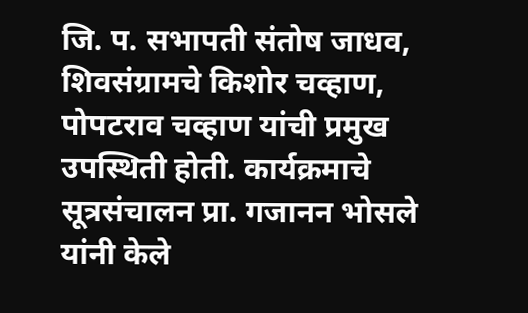जि. प. सभापती संतोष जाधव, शिवसंग्रामचे किशोर चव्हाण, पोपटराव चव्हाण यांची प्रमुख उपस्थिती होती. कार्यक्रमाचे सूत्रसंचालन प्रा. गजानन भोसले यांनी केले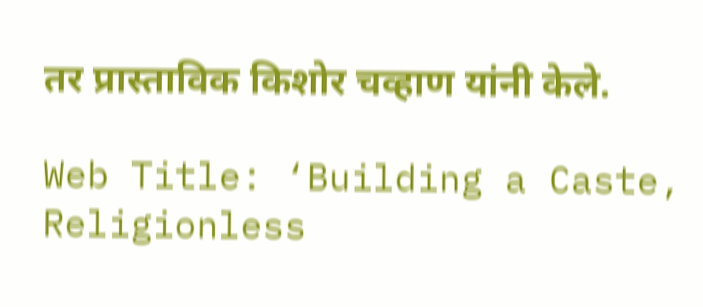तर प्रास्ताविक किशोर चव्हाण यांनी केले.

Web Title: ‘Building a Caste, Religionless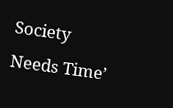Society Needs Time’